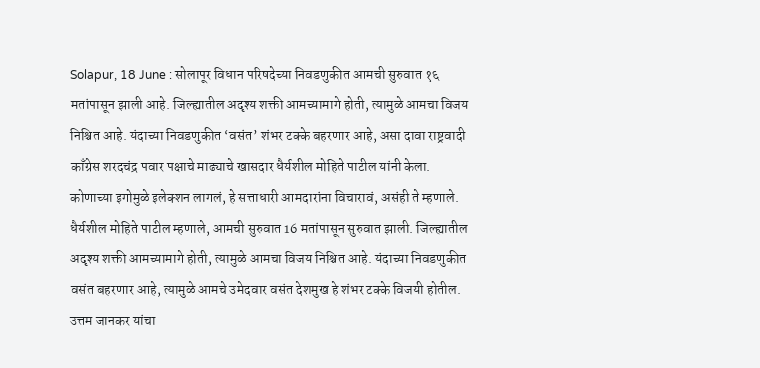Solapur, 18 June : सोलापूर विधान परिषदेच्या निवडणुकीत आमची सुरुवात १६ मतांपासून झाली आहे. जिल्ह्यातील अदृश्य शक्ती आमच्यामागे होती, त्यामुळे आमचा विजय निश्चित आहे. यंदाच्या निवडणुकीत ‘वसंत’ शंभर टक्के बहरणार आहे, असा दावा राष्ट्रवादी काँग्रेस शरदचंद्र पवार पक्षाचे माढ्याचे खासदार धैर्यशील मोहिते पाटील यांनी केला. कोणाच्या इगोमुळे इलेक्शन लागलं, हे सत्ताधारी आमदारांना विचारावं, असंही ते म्हणाले.
धैर्यशील मोहिते पाटील म्हणाले, आमची सुरुवात 16 मतांपासून सुरुवात झाली. जिल्ह्यातील अदृश्य शक्ती आमच्यामागे होती, त्यामुळे आमचा विजय निश्चित आहे. यंदाच्या निवडणुकीत वसंत बहरणार आहे, त्यामुळे आमचे उमेदवार वसंत देशमुख हे शंभर टक्के विजयी होतील.
उत्तम जानकर यांचा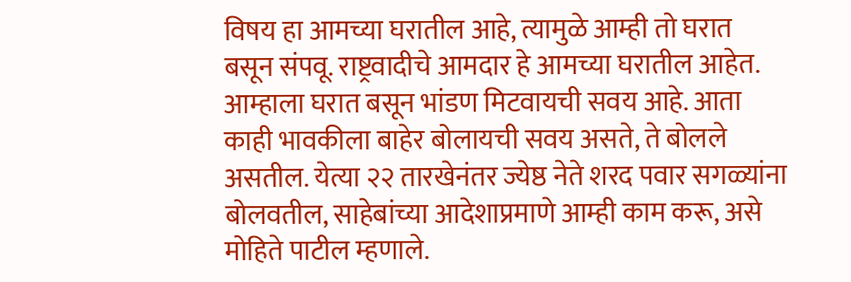विषय हा आमच्या घरातील आहे, त्यामुळे आम्ही तो घरात बसून संपवू. राष्ट्रवादीचे आमदार हे आमच्या घरातील आहेत. आम्हाला घरात बसून भांडण मिटवायची सवय आहे. आता काही भावकीला बाहेर बोलायची सवय असते, ते बोलले असतील. येत्या २२ तारखेनंतर ज्येष्ठ नेते शरद पवार सगळ्यांना बोलवतील, साहेबांच्या आदेशाप्रमाणे आम्ही काम करू, असे मोहिते पाटील म्हणाले.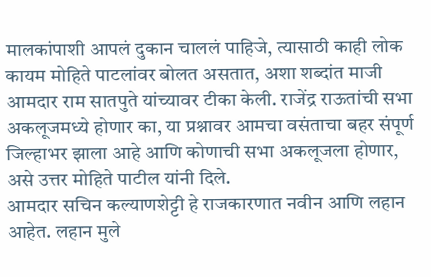मालकांपाशी आपलं दुकान चाललं पाहिजे, त्यासाठी काही लोक कायम मोहिते पाटलांवर बोलत असतात, अशा शब्दांत माजी आमदार राम सातपुते यांच्यावर टीका केली. राजेंद्र राऊतांची सभा अकलूजमध्ये होणार का, या प्रश्नावर आमचा वसंताचा बहर संपूर्ण जिल्हाभर झाला आहे आणि कोणाची सभा अकलूजला होणार, असे उत्तर मोहिते पाटील यांनी दिले.
आमदार सचिन कल्याणशेट्टी हे राजकारणात नवीन आणि लहान आहेत. लहान मुले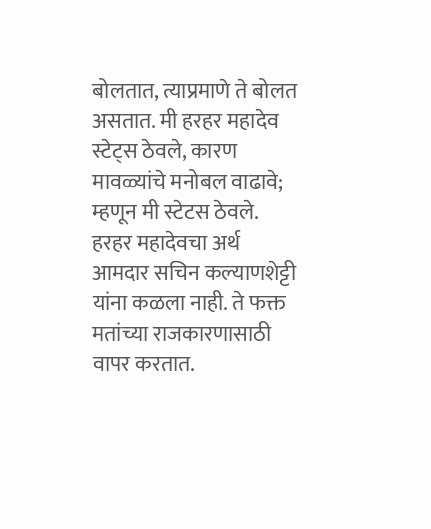बोलतात, त्याप्रमाणे ते बोलत असतात. मी हरहर महादेव स्टेट्स ठेवले, कारण मावळ्यांचे मनोबल वाढावे; म्हणून मी स्टेटस ठेवले. हरहर महादेवचा अर्थ आमदार सचिन कल्याणशेट्टी यांना कळला नाही. ते फक्त मतांच्या राजकारणासाठी वापर करतात.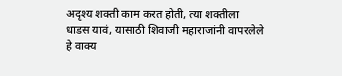अदृश्य शक्ती काम करत होती, त्या शक्तीला धाडस यावं, यासाठी शिवाजी महाराजांनी वापरलेले हे वाक्य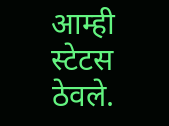आम्ही स्टेटस ठेवले.